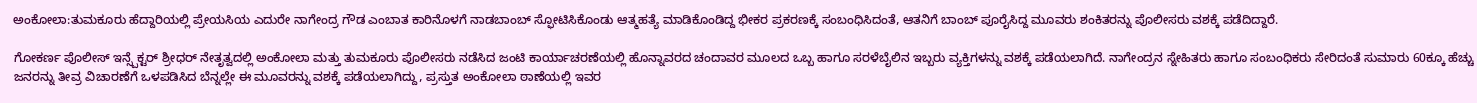ಅಂಕೋಲಾ:ತುಮಕೂರು ಹೆದ್ದಾರಿಯಲ್ಲಿ ಪ್ರೇಯಸಿಯ ಎದುರೇ ನಾಗೇಂದ್ರ ಗೌಡ ಎಂಬಾತ ಕಾರಿನೊಳಗೆ ನಾಡಬಾಂಬ್ ಸ್ಫೋಟಿಸಿಕೊಂಡು ಆತ್ಮಹತ್ಯೆ ಮಾಡಿಕೊಂಡಿದ್ದ ಭೀಕರ ಪ್ರಕರಣಕ್ಕೆ ಸಂಬಂಧಿಸಿದಂತೆ, ಆತನಿಗೆ ಬಾಂಬ್ ಪೂರೈಸಿದ್ದ ಮೂವರು ಶಂಕಿತರನ್ನು ಪೊಲೀಸರು ವಶಕ್ಕೆ ಪಡೆದಿದ್ದಾರೆ.

ಗೋಕರ್ಣ ಪೊಲೀಸ್ ಇನ್ಸ್ಪೆಕ್ಟರ್ ಶ್ರೀಧರ್ ನೇತೃತ್ವದಲ್ಲಿ ಅಂಕೋಲಾ ಮತ್ತು ತುಮಕೂರು ಪೊಲೀಸರು ನಡೆಸಿದ ಜಂಟಿ ಕಾರ್ಯಾಚರಣೆಯಲ್ಲಿ ಹೊನ್ನಾವರದ ಚಂದಾವರ ಮೂಲದ ಒಬ್ಬ ಹಾಗೂ ಸರಳೆಬೈಲಿನ ಇಬ್ಬರು ವ್ಯಕ್ತಿಗಳನ್ನು ವಶಕ್ಕೆ ಪಡೆಯಲಾಗಿದೆ. ನಾಗೇಂದ್ರನ ಸ್ನೇಹಿತರು ಹಾಗೂ ಸಂಬಂಧಿಕರು ಸೇರಿದಂತೆ ಸುಮಾರು 60ಕ್ಕೂ ಹೆಚ್ಚು ಜನರನ್ನು ತೀವ್ರ ವಿಚಾರಣೆಗೆ ಒಳಪಡಿಸಿದ ಬೆನ್ನಲ್ಲೇ ಈ ಮೂವರನ್ನು ವಶಕ್ಕೆ ಪಡೆಯಲಾಗಿದ್ದು, ಪ್ರಸ್ತುತ ಅಂಕೋಲಾ ಠಾಣೆಯಲ್ಲಿ ಇವರ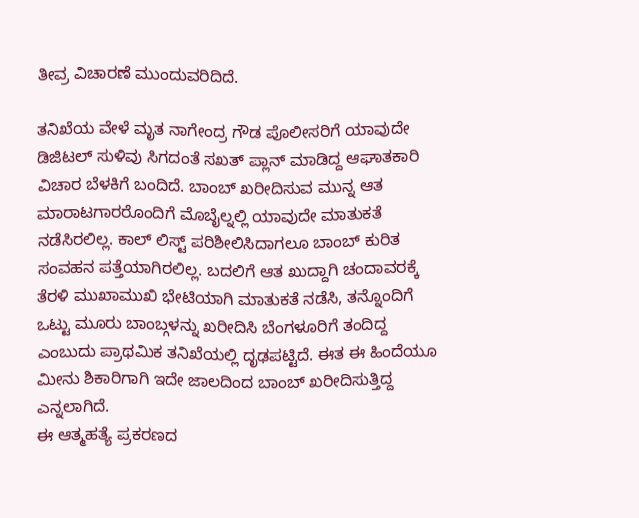ತೀವ್ರ ವಿಚಾರಣೆ ಮುಂದುವರಿದಿದೆ.

ತನಿಖೆಯ ವೇಳೆ ಮೃತ ನಾಗೇಂದ್ರ ಗೌಡ ಪೊಲೀಸರಿಗೆ ಯಾವುದೇ ಡಿಜಿಟಲ್ ಸುಳಿವು ಸಿಗದಂತೆ ಸಖತ್ ಪ್ಲಾನ್ ಮಾಡಿದ್ದ ಆಘಾತಕಾರಿ ವಿಚಾರ ಬೆಳಕಿಗೆ ಬಂದಿದೆ. ಬಾಂಬ್ ಖರೀದಿಸುವ ಮುನ್ನ ಆತ ಮಾರಾಟಗಾರರೊಂದಿಗೆ ಮೊಬೈಲ್ನಲ್ಲಿ ಯಾವುದೇ ಮಾತುಕತೆ ನಡೆಸಿರಲಿಲ್ಲ. ಕಾಲ್ ಲಿಸ್ಟ್ ಪರಿಶೀಲಿಸಿದಾಗಲೂ ಬಾಂಬ್ ಕುರಿತ ಸಂವಹನ ಪತ್ತೆಯಾಗಿರಲಿಲ್ಲ. ಬದಲಿಗೆ ಆತ ಖುದ್ದಾಗಿ ಚಂದಾವರಕ್ಕೆ ತೆರಳಿ ಮುಖಾಮುಖಿ ಭೇಟಿಯಾಗಿ ಮಾತುಕತೆ ನಡೆಸಿ, ತನ್ನೊಂದಿಗೆ ಒಟ್ಟು ಮೂರು ಬಾಂಬ್ಗಳನ್ನು ಖರೀದಿಸಿ ಬೆಂಗಳೂರಿಗೆ ತಂದಿದ್ದ ಎಂಬುದು ಪ್ರಾಥಮಿಕ ತನಿಖೆಯಲ್ಲಿ ದೃಢಪಟ್ಟಿದೆ. ಈತ ಈ ಹಿಂದೆಯೂ ಮೀನು ಶಿಕಾರಿಗಾಗಿ ಇದೇ ಜಾಲದಿಂದ ಬಾಂಬ್ ಖರೀದಿಸುತ್ತಿದ್ದ ಎನ್ನಲಾಗಿದೆ.
ಈ ಆತ್ಮಹತ್ಯೆ ಪ್ರಕರಣದ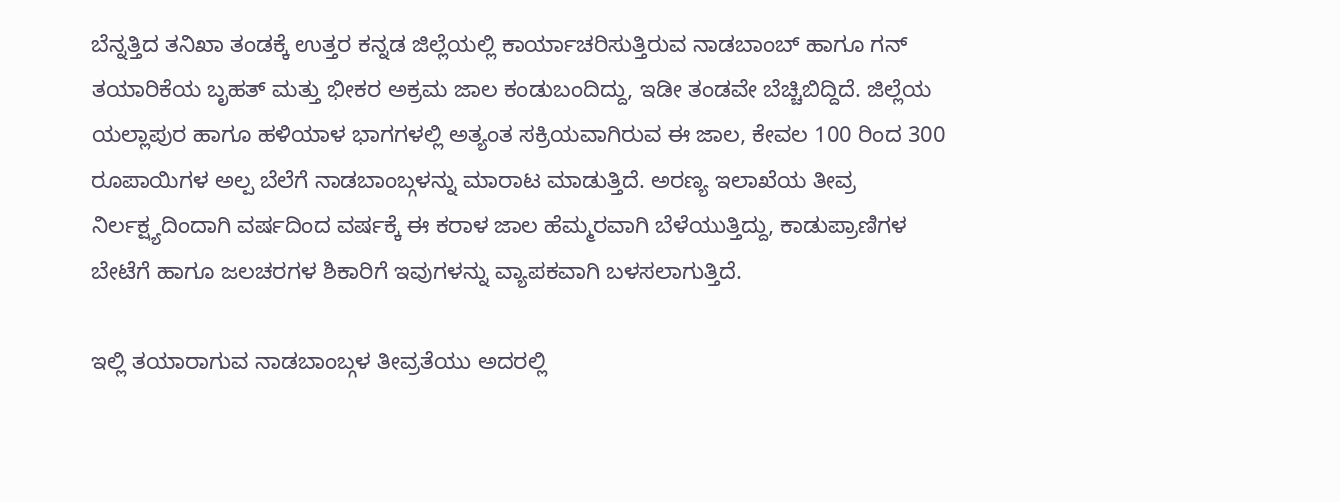ಬೆನ್ನತ್ತಿದ ತನಿಖಾ ತಂಡಕ್ಕೆ ಉತ್ತರ ಕನ್ನಡ ಜಿಲ್ಲೆಯಲ್ಲಿ ಕಾರ್ಯಾಚರಿಸುತ್ತಿರುವ ನಾಡಬಾಂಬ್ ಹಾಗೂ ಗನ್ ತಯಾರಿಕೆಯ ಬೃಹತ್ ಮತ್ತು ಭೀಕರ ಅಕ್ರಮ ಜಾಲ ಕಂಡುಬಂದಿದ್ದು, ಇಡೀ ತಂಡವೇ ಬೆಚ್ಚಿಬಿದ್ದಿದೆ. ಜಿಲ್ಲೆಯ ಯಲ್ಲಾಪುರ ಹಾಗೂ ಹಳಿಯಾಳ ಭಾಗಗಳಲ್ಲಿ ಅತ್ಯಂತ ಸಕ್ರಿಯವಾಗಿರುವ ಈ ಜಾಲ, ಕೇವಲ 100 ರಿಂದ 300 ರೂಪಾಯಿಗಳ ಅಲ್ಪ ಬೆಲೆಗೆ ನಾಡಬಾಂಬ್ಗಳನ್ನು ಮಾರಾಟ ಮಾಡುತ್ತಿದೆ. ಅರಣ್ಯ ಇಲಾಖೆಯ ತೀವ್ರ ನಿರ್ಲಕ್ಷ್ಯದಿಂದಾಗಿ ವರ್ಷದಿಂದ ವರ್ಷಕ್ಕೆ ಈ ಕರಾಳ ಜಾಲ ಹೆಮ್ಮರವಾಗಿ ಬೆಳೆಯುತ್ತಿದ್ದು, ಕಾಡುಪ್ರಾಣಿಗಳ ಬೇಟೆಗೆ ಹಾಗೂ ಜಲಚರಗಳ ಶಿಕಾರಿಗೆ ಇವುಗಳನ್ನು ವ್ಯಾಪಕವಾಗಿ ಬಳಸಲಾಗುತ್ತಿದೆ.

ಇಲ್ಲಿ ತಯಾರಾಗುವ ನಾಡಬಾಂಬ್ಗಳ ತೀವ್ರತೆಯು ಅದರಲ್ಲಿ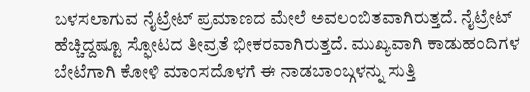ಬಳಸಲಾಗುವ ನೈಟ್ರೇಟ್ ಪ್ರಮಾಣದ ಮೇಲೆ ಅವಲಂಬಿತವಾಗಿರುತ್ತದೆ. ನೈಟ್ರೇಟ್ ಹೆಚ್ಚಿದ್ದಷ್ಟೂ ಸ್ಫೋಟದ ತೀವ್ರತೆ ಭೀಕರವಾಗಿರುತ್ತದೆ. ಮುಖ್ಯವಾಗಿ ಕಾಡುಹಂದಿಗಳ ಬೇಟೆಗಾಗಿ ಕೋಳಿ ಮಾಂಸದೊಳಗೆ ಈ ನಾಡಬಾಂಬ್ಗಳನ್ನು ಸುತ್ತಿ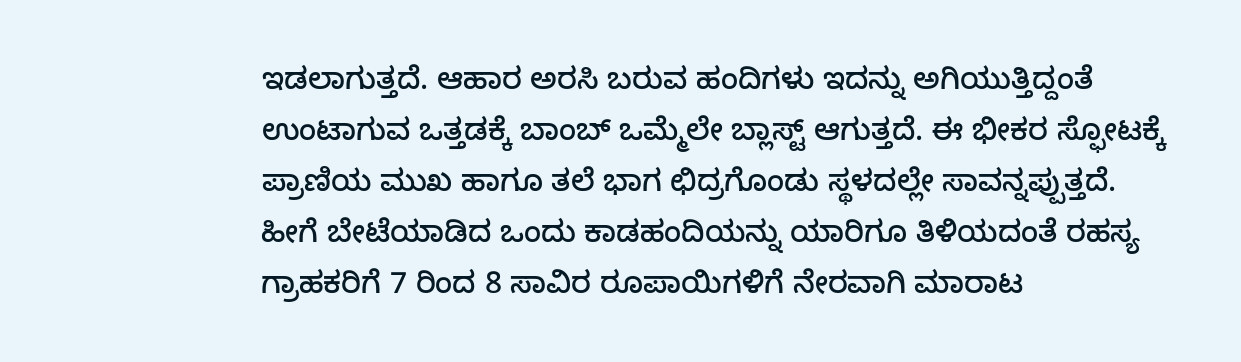ಇಡಲಾಗುತ್ತದೆ. ಆಹಾರ ಅರಸಿ ಬರುವ ಹಂದಿಗಳು ಇದನ್ನು ಅಗಿಯುತ್ತಿದ್ದಂತೆ ಉಂಟಾಗುವ ಒತ್ತಡಕ್ಕೆ ಬಾಂಬ್ ಒಮ್ಮೆಲೇ ಬ್ಲಾಸ್ಟ್ ಆಗುತ್ತದೆ. ಈ ಭೀಕರ ಸ್ಫೋಟಕ್ಕೆ ಪ್ರಾಣಿಯ ಮುಖ ಹಾಗೂ ತಲೆ ಭಾಗ ಛಿದ್ರಗೊಂಡು ಸ್ಥಳದಲ್ಲೇ ಸಾವನ್ನಪ್ಪುತ್ತದೆ. ಹೀಗೆ ಬೇಟೆಯಾಡಿದ ಒಂದು ಕಾಡಹಂದಿಯನ್ನು ಯಾರಿಗೂ ತಿಳಿಯದಂತೆ ರಹಸ್ಯ ಗ್ರಾಹಕರಿಗೆ 7 ರಿಂದ 8 ಸಾವಿರ ರೂಪಾಯಿಗಳಿಗೆ ನೇರವಾಗಿ ಮಾರಾಟ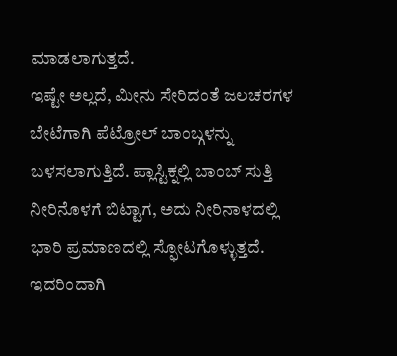ಮಾಡಲಾಗುತ್ತದೆ.
ಇಷ್ಟೇ ಅಲ್ಲದೆ, ಮೀನು ಸೇರಿದಂತೆ ಜಲಚರಗಳ ಬೇಟೆಗಾಗಿ ಪೆಟ್ರೋಲ್ ಬಾಂಬ್ಗಳನ್ನು ಬಳಸಲಾಗುತ್ತಿದೆ. ಪ್ಲಾಸ್ಟಿಕ್ನಲ್ಲಿ ಬಾಂಬ್ ಸುತ್ತಿ ನೀರಿನೊಳಗೆ ಬಿಟ್ಟಾಗ, ಅದು ನೀರಿನಾಳದಲ್ಲಿ ಭಾರಿ ಪ್ರಮಾಣದಲ್ಲಿ ಸ್ಫೋಟಗೊಳ್ಳುತ್ತದೆ. ಇದರಿಂದಾಗಿ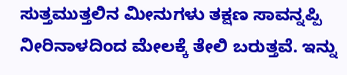ಸುತ್ತಮುತ್ತಲಿನ ಮೀನುಗಳು ತಕ್ಷಣ ಸಾವನ್ನಪ್ಪಿ ನೀರಿನಾಳದಿಂದ ಮೇಲಕ್ಕೆ ತೇಲಿ ಬರುತ್ತವೆ. ಇನ್ನು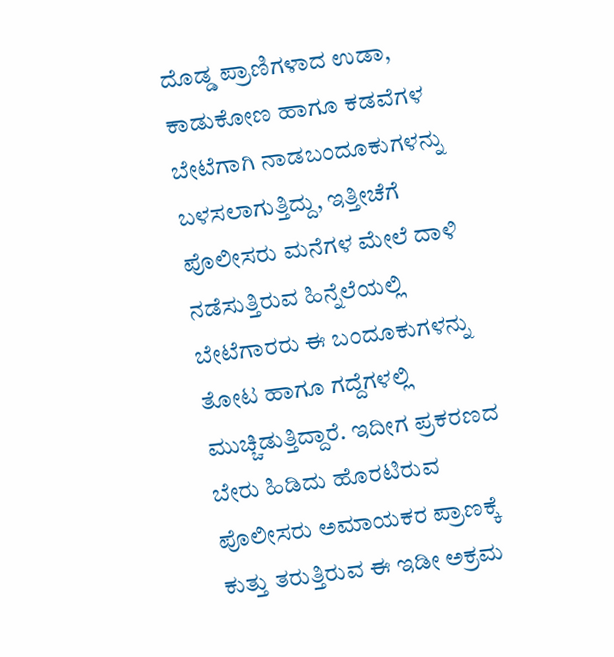ದೊಡ್ಡ ಪ್ರಾಣಿಗಳಾದ ಉಡಾ, ಕಾಡುಕೋಣ ಹಾಗೂ ಕಡವೆಗಳ ಬೇಟೆಗಾಗಿ ನಾಡಬಂದೂಕುಗಳನ್ನು ಬಳಸಲಾಗುತ್ತಿದ್ದು, ಇತ್ತೀಚೆಗೆ ಪೊಲೀಸರು ಮನೆಗಳ ಮೇಲೆ ದಾಳಿ ನಡೆಸುತ್ತಿರುವ ಹಿನ್ನೆಲೆಯಲ್ಲಿ ಬೇಟೆಗಾರರು ಈ ಬಂದೂಕುಗಳನ್ನು ತೋಟ ಹಾಗೂ ಗದ್ದೆಗಳಲ್ಲಿ ಮುಚ್ಚಿಡುತ್ತಿದ್ದಾರೆ. ಇದೀಗ ಪ್ರಕರಣದ ಬೇರು ಹಿಡಿದು ಹೊರಟಿರುವ ಪೊಲೀಸರು ಅಮಾಯಕರ ಪ್ರಾಣಕ್ಕೆ ಕುತ್ತು ತರುತ್ತಿರುವ ಈ ಇಡೀ ಅಕ್ರಮ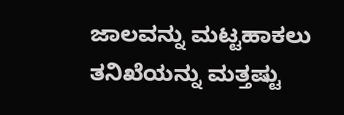ಜಾಲವನ್ನು ಮಟ್ಟಹಾಕಲು ತನಿಖೆಯನ್ನು ಮತ್ತಷ್ಟು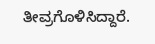ತೀವ್ರಗೊಳಿಸಿದ್ದಾರೆ.